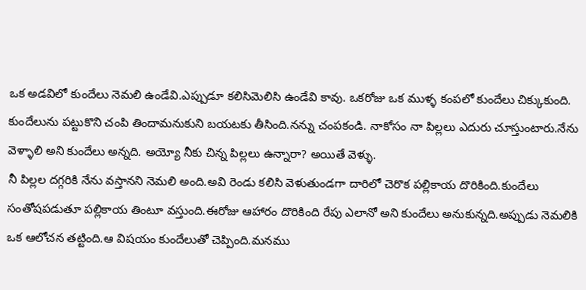ఒక అడవిలో కుందేలు నెమలి ఉండేవి.ఎప్పుడూ కలిసిమెలిసి ఉండేవి కావు. ఒకరోజు ఒక ముళ్ళ కంపలో కుందేలు చిక్కుకుంది. కుందేలును పట్టుకొని చంపి తిందామనుకుని బయటకు తీసింది.నన్ను చంపకండి. నాకోసం నా పిల్లలు ఎదురు చూస్తుంటారు.నేను వెళ్ళాలి అని కుందేలు అన్నది. అయ్యో నీకు చిన్న పిల్లలు ఉన్నారా? అయితే వెళ్ళు.
నీ పిల్లల దగ్గరికి నేను వస్తానని నెమలి అంది.అవి రెండు కలిసి వెళుతుండగా దారిలో చెరొక పల్లికాయ దొరికింది.కుందేలు సంతోషపడుతూ పల్లికాయ తింటూ వస్తుంది.ఈరోజు ఆహారం దొరికింది రేపు ఎలానో అని కుందేలు అనుకున్నది.అప్పుడు నెమలికి ఒక ఆలోచన తట్టింది.ఆ విషయం కుందేలుతో చెప్పింది.మనము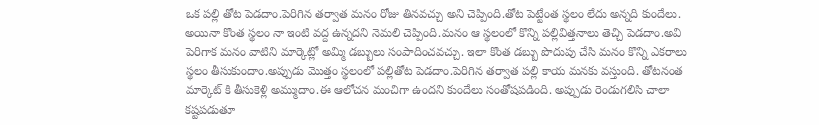ఒక పల్లి తోట పెడదాం.పెరిగిన తర్వాత మనం రోజు తినవచ్చు అని చెప్పింది.తోట పెట్టేంత స్థలం లేదు అన్నది కుందేలు. అయినా కొంత స్థలం నా ఇంటి వద్ద ఉన్నదని నెమలి చెప్పింది.మనం ఆ స్థలంలో కొన్ని పల్లివిత్తనాలు తెచ్చి పెడదాం.అవి పెరిగాక మనం వాటిని మార్కెట్లో అమ్మి డబ్బులు సంపాదించవచ్చు. ఇలా కొంత డబ్బు పొదుపు చేసి మనం కొన్ని ఎకరాలు స్థలం తీసుకుందాం.అప్పుడు మొత్తం స్థలంలో పల్లితోట పెడదాం.పెరిగిన తర్వాత పల్లి కాయ మనకు వస్తుంది. తోటనంత మార్కెట్ కి తీసుకెళ్లి అమ్ముదాం.ఈ ఆలోచన మంచిగా ఉందని కుందేలు సంతోషపడింది. అప్పుడు రెండుగలిసి చాలా కష్టపడుతూ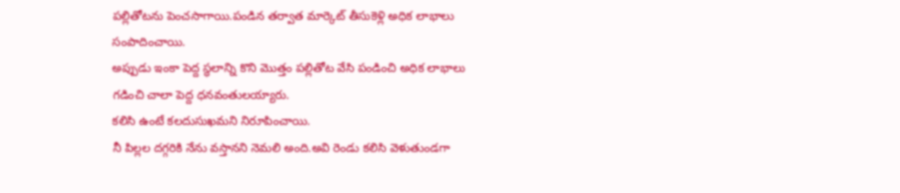పల్లితోటను పెంచసాగాయి.పండిన తర్వాత మార్కెట్ తీసుకెళ్లి అధిక లాభాలు సంపాదించాయి.
అప్పుడు ఇంకా పెద్ద స్థలాన్ని కొని మొత్తం పల్లితోట వేసి పండించి అధిక లాభాలు గడించి చాలా పెద్ద ధనవంతులయ్యారు.
కలిసి ఉంటే కలదుసుఖమని నిరూపించాయి.
నీ పిల్లల దగ్గరికి నేను వస్తానని నెమలి అంది.అవి రెండు కలిసి వెళుతుండగా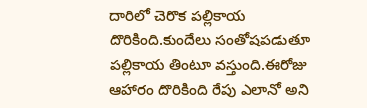దారిలో చెరొక పల్లికాయ దొరికింది.కుందేలు సంతోషపడుతూ పల్లికాయ తింటూ వస్తుంది.ఈరోజు ఆహారం దొరికింది రేపు ఎలానో అని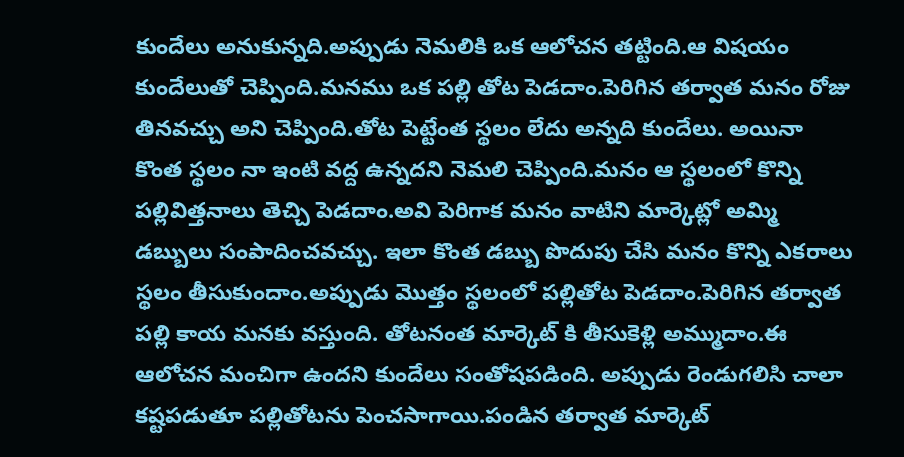కుందేలు అనుకున్నది.అప్పుడు నెమలికి ఒక ఆలోచన తట్టింది.ఆ విషయం కుందేలుతో చెప్పింది.మనము ఒక పల్లి తోట పెడదాం.పెరిగిన తర్వాత మనం రోజు తినవచ్చు అని చెప్పింది.తోట పెట్టేంత స్థలం లేదు అన్నది కుందేలు. అయినా కొంత స్థలం నా ఇంటి వద్ద ఉన్నదని నెమలి చెప్పింది.మనం ఆ స్థలంలో కొన్ని పల్లివిత్తనాలు తెచ్చి పెడదాం.అవి పెరిగాక మనం వాటిని మార్కెట్లో అమ్మి డబ్బులు సంపాదించవచ్చు. ఇలా కొంత డబ్బు పొదుపు చేసి మనం కొన్ని ఎకరాలు స్థలం తీసుకుందాం.అప్పుడు మొత్తం స్థలంలో పల్లితోట పెడదాం.పెరిగిన తర్వాత పల్లి కాయ మనకు వస్తుంది. తోటనంత మార్కెట్ కి తీసుకెళ్లి అమ్ముదాం.ఈ ఆలోచన మంచిగా ఉందని కుందేలు సంతోషపడింది. అప్పుడు రెండుగలిసి చాలా కష్టపడుతూ పల్లితోటను పెంచసాగాయి.పండిన తర్వాత మార్కెట్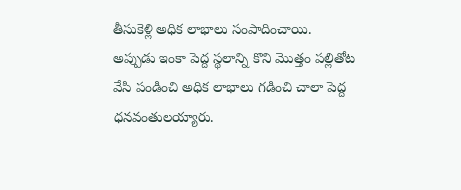తీసుకెళ్లి అధిక లాభాలు సంపాదించాయి.
అప్పుడు ఇంకా పెద్ద స్థలాన్ని కొని మొత్తం పల్లితోట వేసి పండించి అధిక లాభాలు గడించి చాలా పెద్ద ధనవంతులయ్యారు.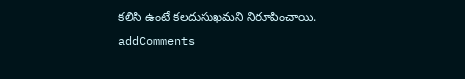కలిసి ఉంటే కలదుసుఖమని నిరూపించాయి.
addComments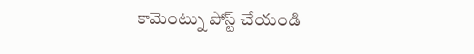కామెంట్ను పోస్ట్ చేయండి